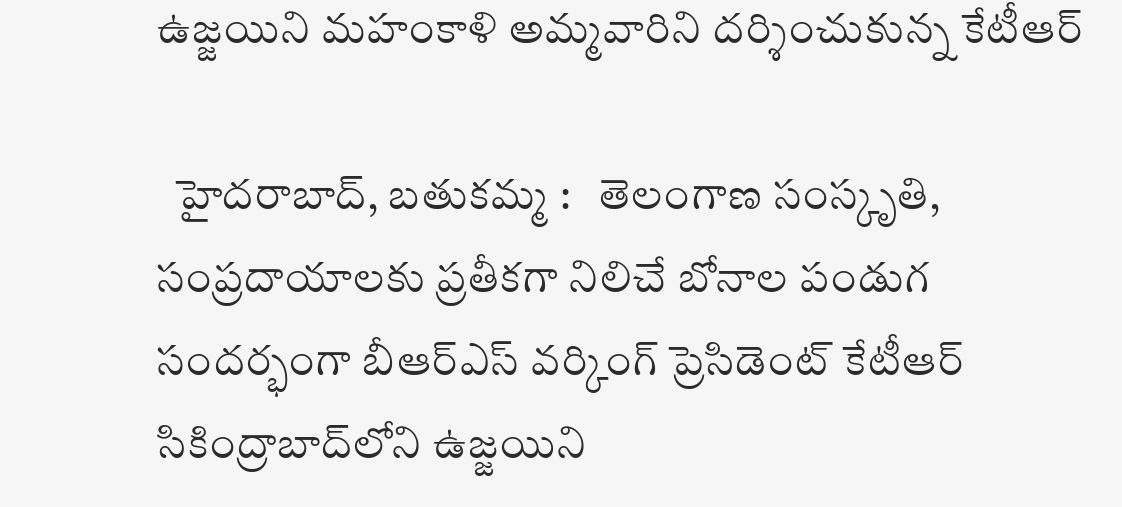ఉజ్జయిని మహంకాళి అమ్మవారిని దర్శించుకున్న కేటీఆర్

  హైదరాబాద్, బతుకమ్మ :   తెలంగాణ సంస్కృతి, సంప్రదాయాలకు ప్రతీకగా నిలిచే బోనాల పండుగ సందర్భంగా బీఆర్ఎస్ వర్కింగ్ ప్రెసిడెంట్ కేటీఆర్ సికింద్రాబాద్‌లోని ఉజ్జయిని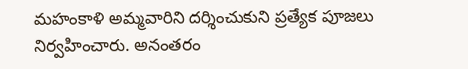మహంకాళి అమ్మవారిని దర్శించుకుని ప్రత్యేక పూజలు నిర్వహించారు. అనంతరం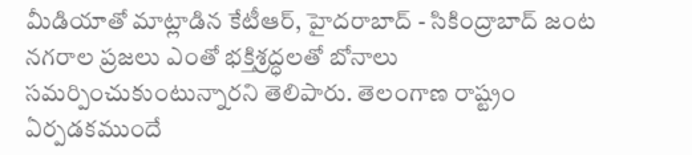మీడియాతో మాట్లాడిన కేటీఆర్, హైదరాబాద్ - సికింద్రాబాద్ జంట నగరాల ప్రజలు ఎంతో భక్తిశ్రద్ధలతో బోనాలు సమర్పించుకుంటున్నారని తెలిపారు. తెలంగాణ రాష్ట్రం ఏర్పడకముందే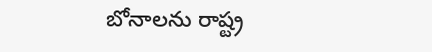బోనాలను రాష్ట్ర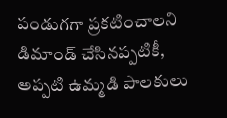పండుగగా ప్రకటించాలని డిమాండ్ చేసినప్పటికీ, అప్పటి ఉమ్మడి పాలకులు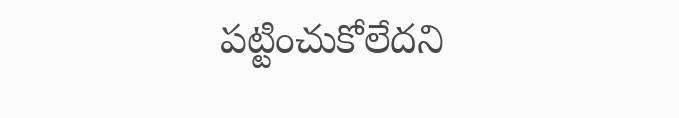పట్టించుకోలేదని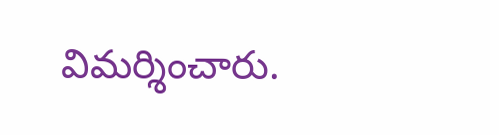విమర్శించారు.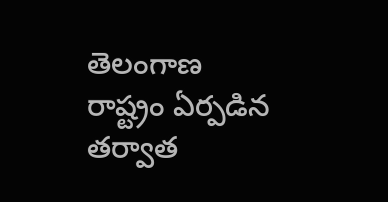తెలంగాణ రాష్ట్రం ఏర్పడిన తర్వాత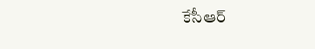కేసీఆర్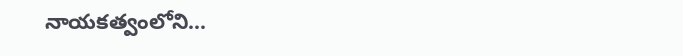నాయకత్వంలోని...